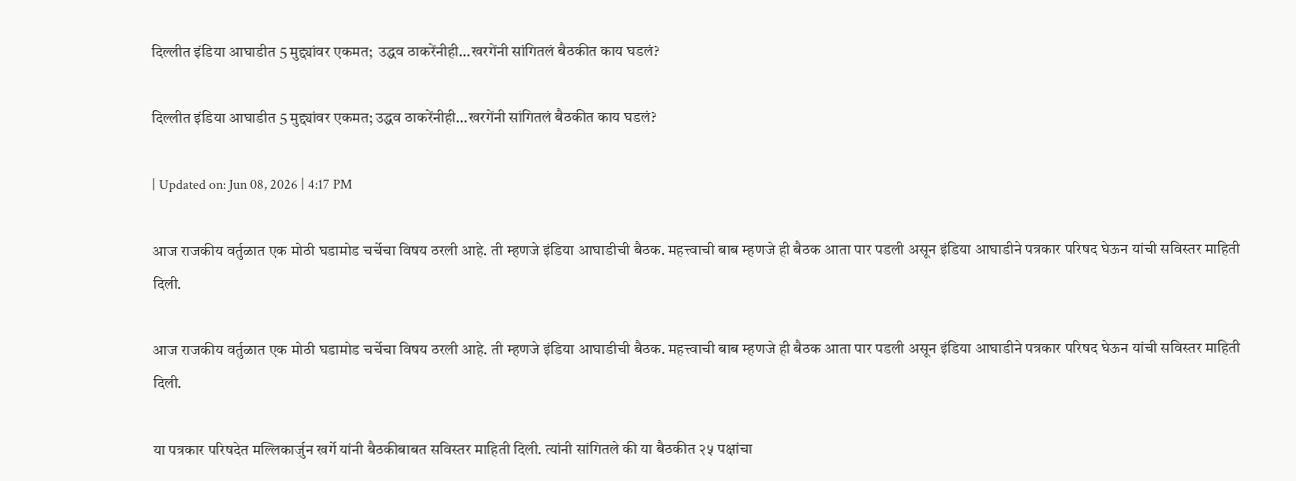दिल्लीत इंडिया आघाडीत 5 मुद्द्यांवर एकमत;  उद्धव ठाकरेंनीही…खरगेंनी सांगितलं बैठकीत काय घडलं?

दिल्लीत इंडिया आघाडीत 5 मुद्द्यांवर एकमत; उद्धव ठाकरेंनीही…खरगेंनी सांगितलं बैठकीत काय घडलं?

| Updated on: Jun 08, 2026 | 4:17 PM

आज राजकीय वर्तुळात एक मोठी घडामोड चर्चेचा विषय ठरली आहे. ती म्हणजे इंडिया आघाडीची बैठक. महत्त्वाची बाब म्हणजे ही बैठक आता पार पडली असून इंडिया आघाडीने पत्रकार परिषद घेऊन यांची सविस्तर माहिती दिली.

आज राजकीय वर्तुळात एक मोठी घडामोड चर्चेचा विषय ठरली आहे. ती म्हणजे इंडिया आघाडीची बैठक. महत्त्वाची बाब म्हणजे ही बैठक आता पार पडली असून इंडिया आघाडीने पत्रकार परिषद घेऊन यांची सविस्तर माहिती दिली.

या पत्रकार परिषदेत मल्लिकार्जुन खर्गे यांनी बैठकीबाबत सविस्तर माहिती दिली. त्यांनी सांगितले की या बैठकीत २५ पक्षांचा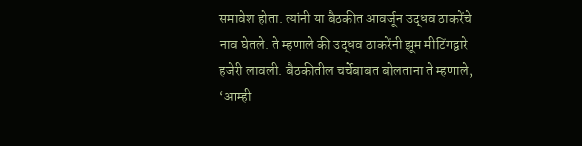समावेश होता. त्यांनी या बैठकीत आवर्जून उद्धव ठाकरेंचे नाव घेतले. ते म्हणाले की उद्धव ठाकरेंनी झूम मीटिंगद्वारे हजेरी लावली. बैठकीतील चर्चेबाबत बोलताना ते म्हणाले, ‘आम्ही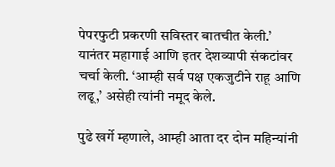पेपरफुटी प्रकरणी सविस्तर बातचीत केली.’ यानंतर महागाई आणि इतर देशव्यापी संकटांवर चर्चा केली. ‘आम्ही सर्व पक्ष एकजुटीने राहू आणि लढू,’ असेही त्यांनी नमूद केले.

पुढे खर्गे म्हणाले, आम्ही आता दर दोन महिन्यांनी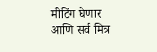मीटिंग घेणार आणि सर्व मित्र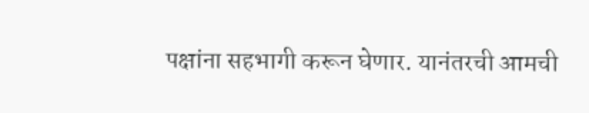पक्षांना सहभागी करून घेणार. यानंतरची आमची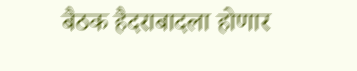बैठक हैदराबादला होणार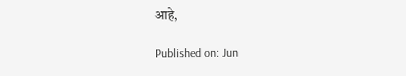आहे,

Published on: Jun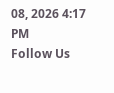08, 2026 4:17 PM
Follow Us